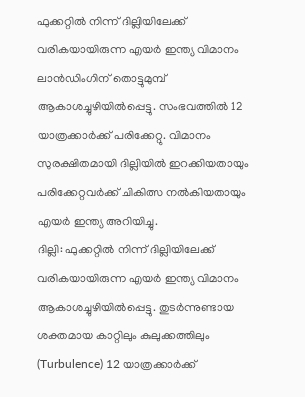ഫുക്കറ്റിൽ നിന്ന് ദില്ലിയിലേക്ക് വരികയായിരുന്ന എയർ ഇന്ത്യ വിമാനം ലാൻഡിംഗിന് തൊട്ടുമുമ്പ് ആകാശച്ചുഴിയിൽപ്പെട്ടു. സംഭവത്തിൽ 12 യാത്രക്കാർക്ക് പരിക്കേറ്റു. വിമാനം സുരക്ഷിതമായി ദില്ലിയിൽ ഇറക്കിയതായും പരിക്കേറ്റവർക്ക് ചികിത്സ നൽകിയതായും എയർ ഇന്ത്യ അറിയിച്ചു.
ദില്ലി: ഫുക്കറ്റിൽ നിന്ന് ദില്ലിയിലേക്ക് വരികയായിരുന്ന എയർ ഇന്ത്യ വിമാനം ആകാശച്ചുഴിയിൽപ്പെട്ടു. തുടർന്നുണ്ടായ ശക്തമായ കാറ്റിലും കുലുക്കത്തിലും (Turbulence) 12 യാത്രക്കാർക്ക്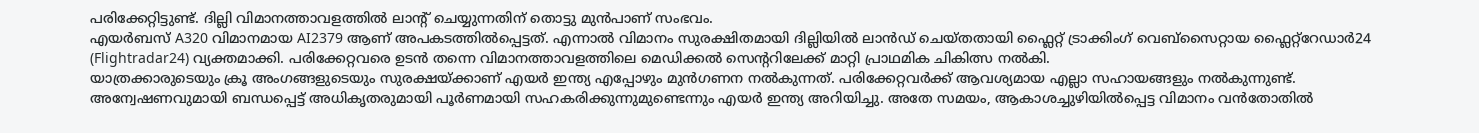പരിക്കേറ്റിട്ടുണ്ട്. ദില്ലി വിമാനത്താവളത്തിൽ ലാന്റ് ചെയ്യുന്നതിന് തൊട്ടു മുൻപാണ് സംഭവം.
എയർബസ് A320 വിമാനമായ AI2379 ആണ് അപകടത്തിൽപ്പെട്ടത്. എന്നാൽ വിമാനം സുരക്ഷിതമായി ദില്ലിയിൽ ലാൻഡ് ചെയ്തതായി ഫ്ലൈറ്റ് ട്രാക്കിംഗ് വെബ്സൈറ്റായ ഫ്ലൈറ്റ്റേഡാർ24 (Flightradar24) വ്യക്തമാക്കി. പരിക്കേറ്റവരെ ഉടൻ തന്നെ വിമാനത്താവളത്തിലെ മെഡിക്കൽ സെന്ററിലേക്ക് മാറ്റി പ്രാഥമിക ചികിത്സ നൽകി.
യാത്രക്കാരുടെയും ക്രൂ അംഗങ്ങളുടെയും സുരക്ഷയ്ക്കാണ് എയർ ഇന്ത്യ എപ്പോഴും മുൻഗണന നൽകുന്നത്. പരിക്കേറ്റവർക്ക് ആവശ്യമായ എല്ലാ സഹായങ്ങളും നൽകുന്നുണ്ട്. അന്വേഷണവുമായി ബന്ധപ്പെട്ട് അധികൃതരുമായി പൂർണമായി സഹകരിക്കുന്നുമുണ്ടെന്നും എയർ ഇന്ത്യ അറിയിച്ചു. അതേ സമയം, ആകാശച്ചുഴിയിൽപ്പെട്ട വിമാനം വൻതോതിൽ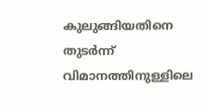കുലുങ്ങിയതിനെ തുടർന്ന് വിമാനത്തിനുള്ളിലെ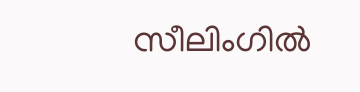സീലിംഗിൽ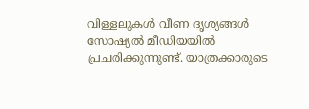വിള്ളലുകൾ വീണ ദൃശ്യങ്ങൾ സോഷ്യൽ മീഡിയയിൽ പ്രചരിക്കുന്നുണ്ട്. യാത്രക്കാരുടെ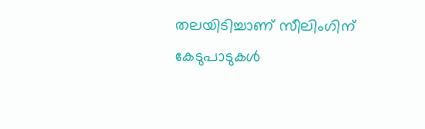തലയിടിച്ചാണ് സീലിംഗിന് കേടുപാടുകൾ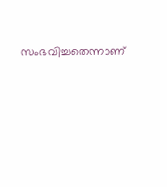സംഭവിച്ചതെന്നാണ്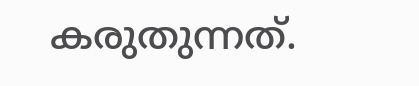കരുതുന്നത്.